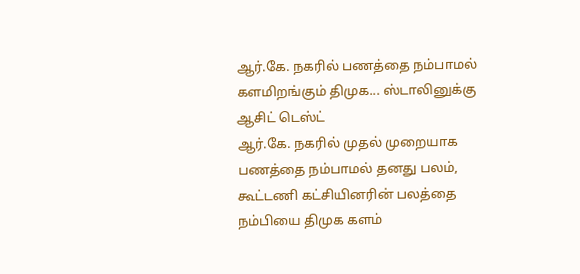ஆர்.கே. நகரில் பணத்தை நம்பாமல் களமிறங்கும் திமுக... ஸ்டாலினுக்கு ஆசிட் டெஸ்ட்
ஆர்.கே. நகரில் முதல் முறையாக பணத்தை நம்பாமல் தனது பலம், கூட்டணி கட்சியினரின் பலத்தை நம்பியை திமுக களம்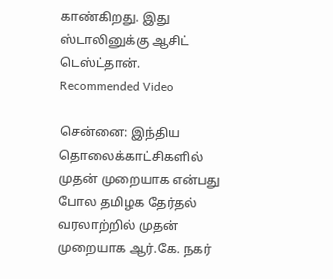காண்கிறது. இது ஸ்டாலினுக்கு ஆசிட் டெஸ்ட்தான்.
Recommended Video

சென்னை: இந்திய தொலைக்காட்சிகளில் முதன் முறையாக என்பது போல தமிழக தேர்தல் வரலாற்றில் முதன் முறையாக ஆர்.கே. நகர்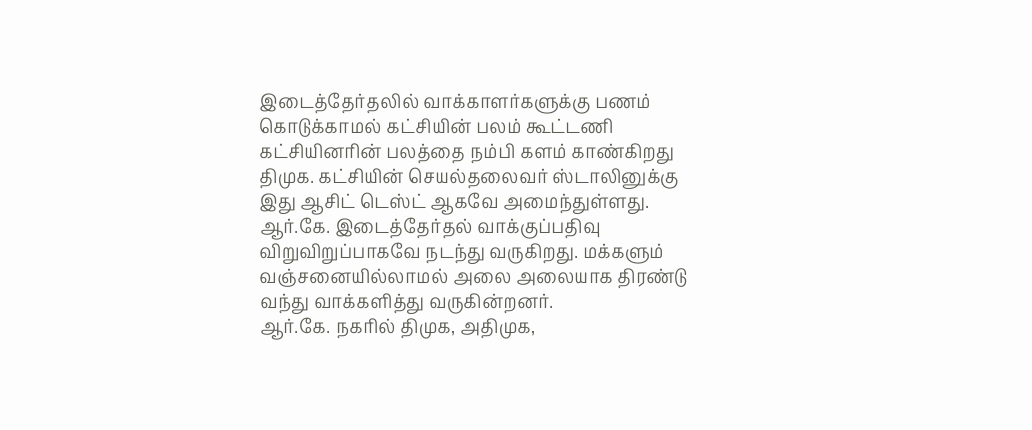இடைத்தேர்தலில் வாக்காளர்களுக்கு பணம் கொடுக்காமல் கட்சியின் பலம் கூட்டணி கட்சியினரின் பலத்தை நம்பி களம் காண்கிறது திமுக. கட்சியின் செயல்தலைவர் ஸ்டாலினுக்கு இது ஆசிட் டெஸ்ட் ஆகவே அமைந்துள்ளது.
ஆர்.கே. இடைத்தேர்தல் வாக்குப்பதிவு விறுவிறுப்பாகவே நடந்து வருகிறது. மக்களும் வஞ்சனையில்லாமல் அலை அலையாக திரண்டு வந்து வாக்களித்து வருகின்றனர்.
ஆர்.கே. நகரில் திமுக, அதிமுக,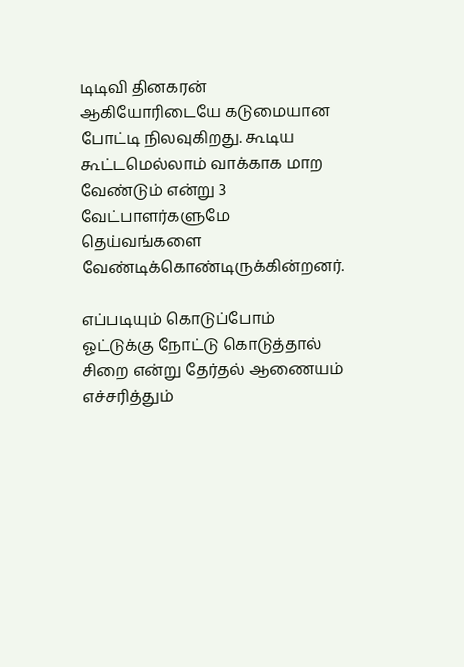டிடிவி தினகரன் ஆகியோரிடையே கடுமையான போட்டி நிலவுகிறது. கூடிய கூட்டமெல்லாம் வாக்காக மாற வேண்டும் என்று 3 வேட்பாளர்களுமே தெய்வங்களை வேண்டிக்கொண்டிருக்கின்றனர்.

எப்படியும் கொடுப்போம்
ஓட்டுக்கு நோட்டு கொடுத்தால் சிறை என்று தேர்தல் ஆணையம் எச்சரித்தும்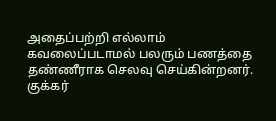அதைப்பற்றி எல்லாம் கவலைப்படாமல் பலரும் பணத்தை தண்ணீராக செலவு செய்கின்றனர். குக்கர்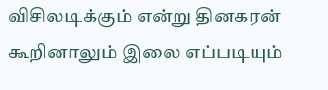விசிலடிக்கும் என்று தினகரன் கூறினாலும் இலை எப்படியும்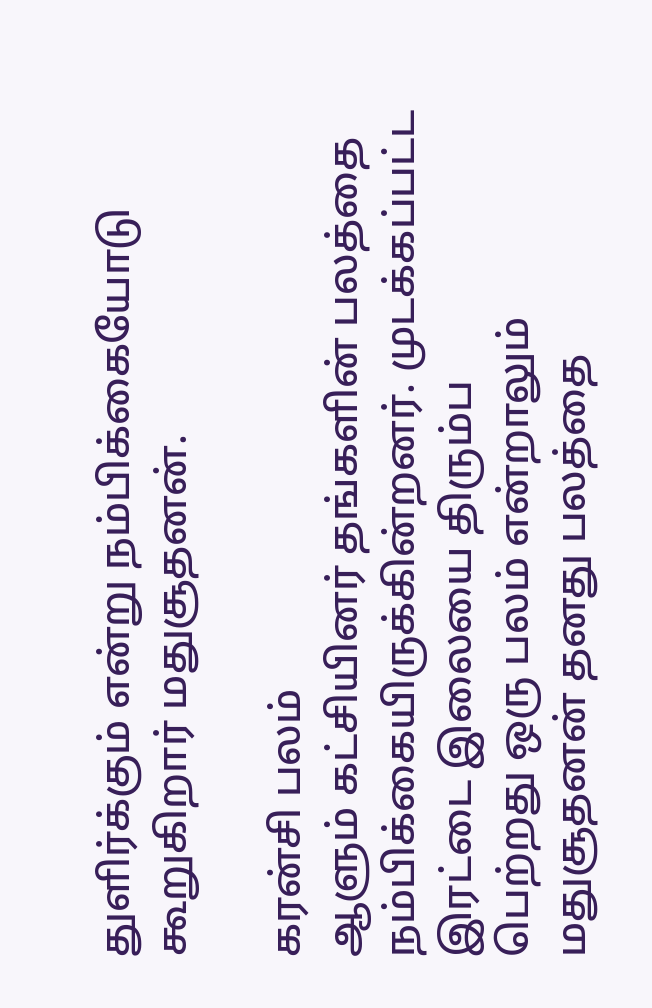துளிர்க்கும் என்று நம்பிக்கையோடு கூறுகிறார் மதுசூதனன்.

கரன்சி பலம்
ஆளும் கட்சியினர் தங்களின் பலத்தை நம்பிக்கையிருக்கின்றனர். முடக்கப்பட்ட இரட்டை இலையை திரும்ப
பெற்றது ஒரு பலம் என்றாலும் மதுசூதனன் தனது பலத்தை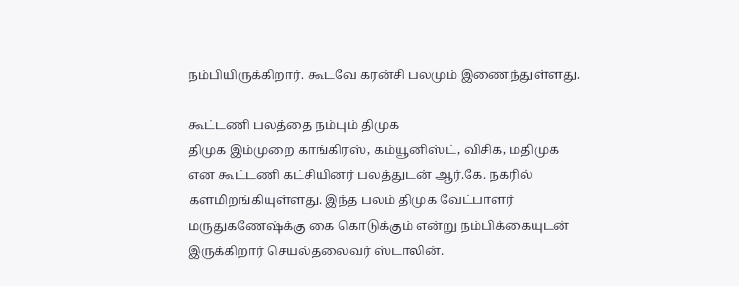நம்பியிருக்கிறார். கூடவே கரன்சி பலமும் இணைந்துள்ளது.

கூட்டணி பலத்தை நம்பும் திமுக
திமுக இம்முறை காங்கிரஸ், கம்யூனிஸ்ட், விசிக, மதிமுக என கூட்டணி கட்சியினர் பலத்துடன் ஆர்.கே. நகரில் களமிறங்கியுள்ளது. இந்த பலம் திமுக வேட்பாளர் மருதுகணேஷ்க்கு கை கொடுக்கும் என்று நம்பிக்கையுடன் இருக்கிறார் செயல்தலைவர் ஸ்டாலின்.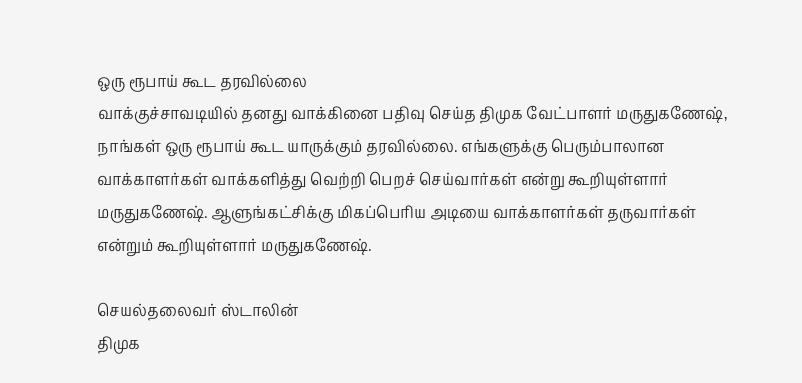ஒரு ரூபாய் கூட தரவில்லை
வாக்குச்சாவடியில் தனது வாக்கினை பதிவு செய்த திமுக வேட்பாளர் மருதுகணேஷ், நாங்கள் ஒரு ரூபாய் கூட யாருக்கும் தரவில்லை. எங்களுக்கு பெரும்பாலான வாக்காளர்கள் வாக்களித்து வெற்றி பெறச் செய்வார்கள் என்று கூறியுள்ளார் மருதுகணேஷ். ஆளுங்கட்சிக்கு மிகப்பெரிய அடியை வாக்காளர்கள் தருவார்கள் என்றும் கூறியுள்ளார் மருதுகணேஷ்.

செயல்தலைவர் ஸ்டாலின்
திமுக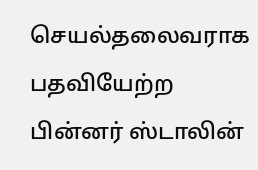செயல்தலைவராக பதவியேற்ற பின்னர் ஸ்டாலின்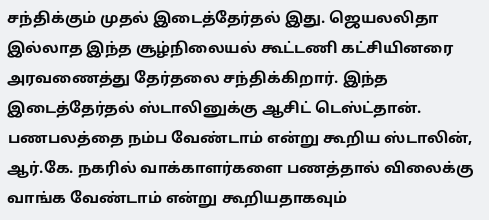சந்திக்கும் முதல் இடைத்தேர்தல் இது. ஜெயலலிதா இல்லாத இந்த சூழ்நிலையல் கூட்டணி கட்சியினரை அரவணைத்து தேர்தலை சந்திக்கிறார். இந்த இடைத்தேர்தல் ஸ்டாலினுக்கு ஆசிட் டெஸ்ட்தான். பணபலத்தை நம்ப வேண்டாம் என்று கூறிய ஸ்டாலின், ஆர்.கே. நகரில் வாக்காளர்களை பணத்தால் விலைக்கு வாங்க வேண்டாம் என்று கூறியதாகவும்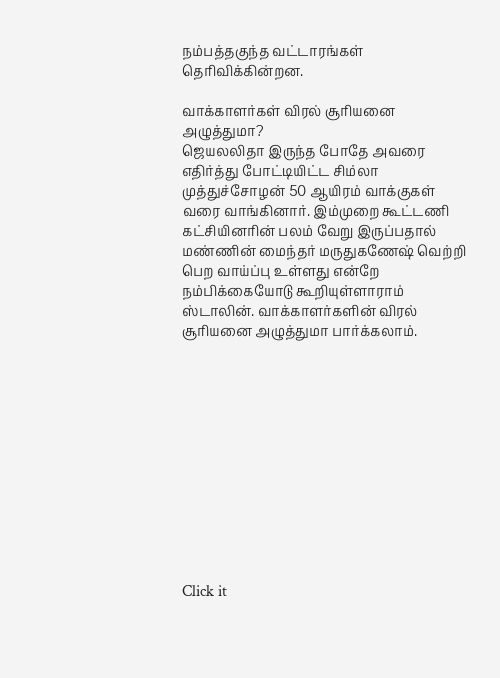நம்பத்தகுந்த வட்டாரங்கள் தெரிவிக்கின்றன.

வாக்காளர்கள் விரல் சூரியனை அழுத்துமா?
ஜெயலலிதா இருந்த போதே அவரை எதிர்த்து போட்டியிட்ட சிம்லா முத்துச்சோழன் 50 ஆயிரம் வாக்குகள் வரை வாங்கினார். இம்முறை கூட்டணி கட்சியினரின் பலம் வேறு இருப்பதால் மண்ணின் மைந்தர் மருதுகணேஷ் வெற்றி பெற வாய்ப்பு உள்ளது என்றே நம்பிக்கையோடு கூறியுள்ளாராம் ஸ்டாலின். வாக்காளர்களின் விரல் சூரியனை அழுத்துமா பார்க்கலாம்.












Click it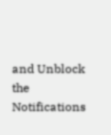and Unblock the Notifications